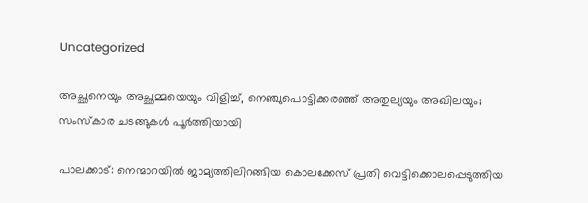Uncategorized

അച്ഛനെയും അച്ഛമ്മയെയും വിളിച്ച്, നെഞ്ചുപൊട്ടിക്കരഞ്ഞ് അതുല്യയും അഖിലയും; സംസ്കാര ചടങ്ങുകള്‍ പൂര്‍ത്തിയായി

പാലക്കാട്: നെന്മാറയിൽ ജാമ്യത്തിലിറങ്ങിയ കൊലക്കേസ് പ്രതി വെട്ടിക്കൊലപ്പെടുത്തിയ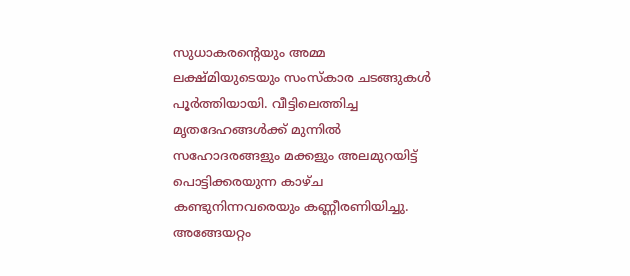സുധാകരന്റെയും അമ്മ ലക്ഷ്മിയുടെയും സംസ്കാര ചടങ്ങുകൾ പൂർത്തിയായി. വീട്ടിലെത്തിച്ച മൃതദേഹങ്ങൾക്ക് മുന്നിൽ സഹോദരങ്ങളും മക്കളും അലമുറയിട്ട് പൊട്ടിക്കരയുന്ന കാഴ്ച കണ്ടുനിന്നവരെയും കണ്ണീരണിയിച്ചു. അങ്ങേയറ്റം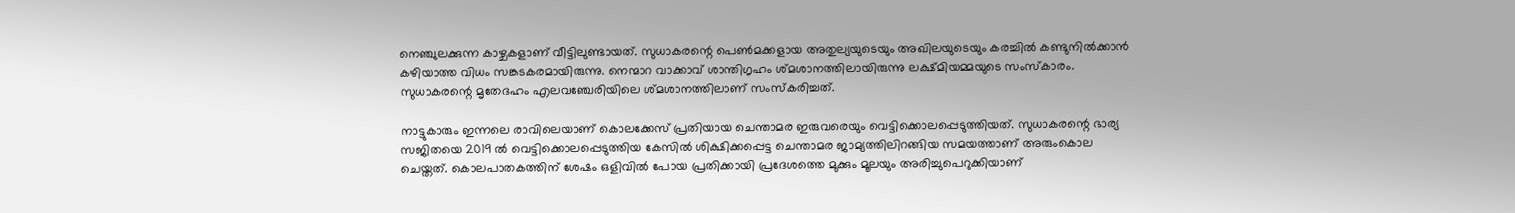നെഞ്ചുലക്കുന്ന കാഴ്ചകളാണ് വീട്ടിലുണ്ടായത്. സുധാകരന്റെ പെൺമക്കളായ അതുല്യയുടെയും അഖിലയുടെയും കരച്ചിൽ കണ്ടുനിൽക്കാൻ കഴിയാത്ത വിധം സങ്കടകരമായിരുന്നു. നെന്മാറ വാക്കാവ് ശാന്തിഗൃഹം ശ്മശാനത്തിലായിരുന്നു ലക്ഷ്മിയമ്മയുടെ സംസ്കാരം. സുധാകരന്റെ മൃതേദഹം എലവഞ്ചേരിയിലെ ശ്മശാനത്തിലാണ് സംസ്കരിച്ചത്.

നാട്ടുകാരും ഇന്നലെ രാവിലെയാണ് കൊലക്കേസ് പ്രതിയായ ചെന്താമര ഇരുവരെയും വെട്ടിക്കൊലപ്പെടുത്തിയത്. സുധാകരന്റെ ഭാര്യ സജിതയെ 2019 ൽ വെട്ടിക്കൊലപ്പെടുത്തിയ കേസിൽ ശിക്ഷിക്കപ്പെട്ട ചെന്താമര ജാമ്യത്തിലിറങ്ങിയ സമയത്താണ് അരുംകൊല ചെയ്തത്. കൊലപാതകത്തിന് ശേഷം ഒളിവിൽ പോയ പ്രതിക്കായി പ്രദേശത്തെ മുക്കും മൂലയും അരിച്ചുപെറുക്കിയാണ്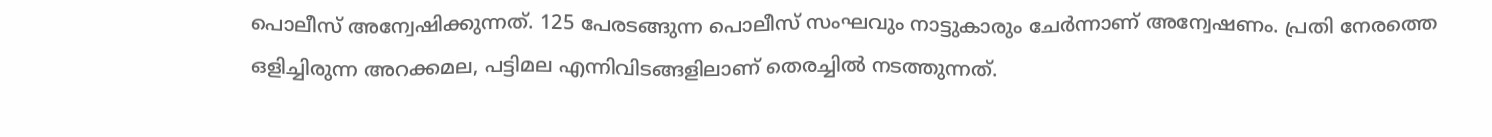പൊലീസ് അന്വേഷിക്കുന്നത്. 125 പേരടങ്ങുന്ന പൊലീസ് സംഘവും നാട്ടുകാരും ചേർന്നാണ് അന്വേഷണം. പ്രതി നേരത്തെ ഒളിച്ചിരുന്ന അറക്കമല, പട്ടിമല എന്നിവിടങ്ങളിലാണ് തെരച്ചിൽ നടത്തുന്നത്.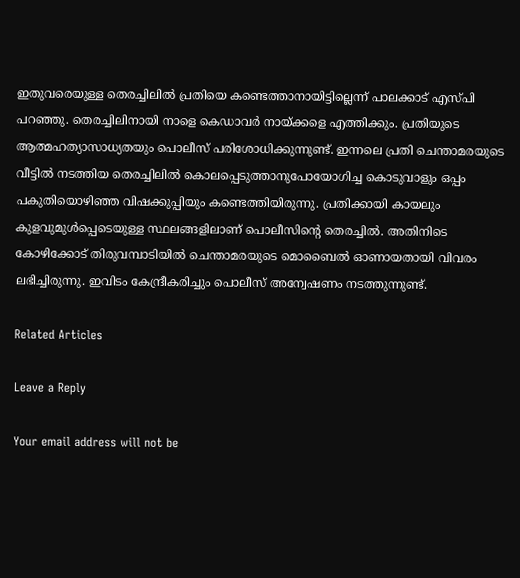ഇതുവരെയുള്ള തെരച്ചിലിൽ പ്രതിയെ കണ്ടെത്താനായിട്ടില്ലെന്ന് പാലക്കാട് എസ്പി പറഞ്ഞു. തെരച്ചിലിനായി നാളെ കെഡാവർ നായ്ക്കളെ എത്തിക്കും. പ്രതിയുടെ ആത്മഹത്യാസാധ്യതയും പൊലീസ് പരിശോധിക്കുന്നുണ്ട്. ഇന്നലെ പ്രതി ചെന്താമരയുടെ വീട്ടിൽ നടത്തിയ തെരച്ചിലിൽ കൊലപ്പെടുത്താനുപോയോഗിച്ച കൊടുവാളും ഒപ്പം പകുതിയൊഴിഞ്ഞ വിഷക്കുപ്പിയും കണ്ടെത്തിയിരുന്നു. പ്രതിക്കായി കായലും കുളവുമുൾപ്പെടെയുള്ള സ്ഥലങ്ങളിലാണ് പൊലീസിന്റെ തെരച്ചിൽ. അതിനിടെ കോഴിക്കോട് തിരുവമ്പാടിയിൽ ചെന്താമരയുടെ മൊബൈൽ ഓണായതായി വിവരം ലഭിച്ചിരുന്നു. ഇവിടം കേന്ദ്രീകരിച്ചും പൊലീസ് അന്വേഷണം നടത്തുന്നുണ്ട്.

Related Articles

Leave a Reply

Your email address will not be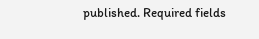published. Required fields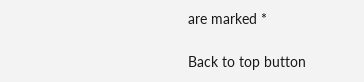are marked *

Back to top button